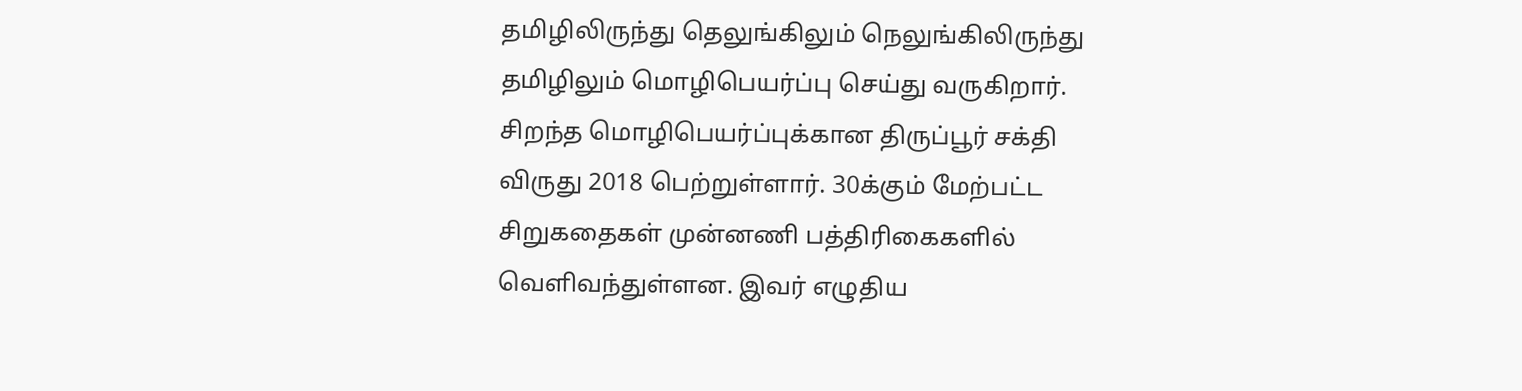தமிழிலிருந்து தெலுங்கிலும் நெலுங்கிலிருந்து தமிழிலும் மொழிபெயர்ப்பு செய்து வருகிறார். சிறந்த மொழிபெயர்ப்புக்கான திருப்பூர் சக்தி விருது 2018 பெற்றுள்ளார். 30க்கும் மேற்பட்ட சிறுகதைகள் முன்னணி பத்திரிகைகளில் வெளிவந்துள்ளன. இவர் எழுதிய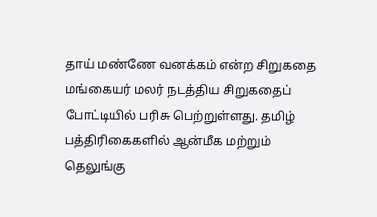தாய் மண்ணே வனக்கம் என்ற சிறுகதை மங்கையர் மலர் நடத்திய சிறுகதைப் போட்டியில் பரிசு பெற்றுள்ளது. தமிழ் பத்திரிகைகளில் ஆன்மீக மற்றும் தெலுங்கு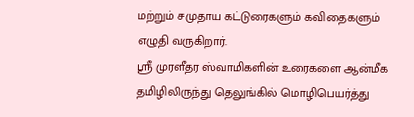மற்றும் சமுதாய கட்டுரைகளும் கவிதைகளும் எழுதி வருகிறார்.
ஸ்ரீ முரளீதர ஸ்வாமிகளின் உரைகளை ஆன்மீக தமிழிலிருந்து தெலுங்கில் மொழிபெயர்த்து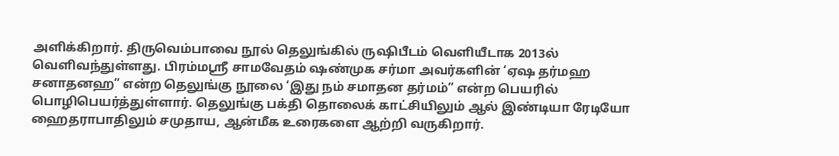அளிக்கிறார். திருவெம்பாவை நூல் தெலுங்கில் ருஷிபீடம் வெளியீடாக 2013ல் வெளிவந்துள்ளது. பிரம்மஸ்ரீ சாமவேதம் ஷண்முக சர்மா அவர்களின் ‘ஏஷ தர்மஹ சனாதனஹ” என்ற தெலுங்கு நூலை ‘இது நம் சமாதன தர்மம்” என்ற பெயரில் பொழிபெயர்த்துள்ளார். தெலுங்கு பக்தி தொலைக் காட்சியிலும் ஆல் இண்டியா ரேடியோ ஹைதராபாதிலும் சமுதாய, ஆன்மீக உரைகளை ஆற்றி வருகிறார்.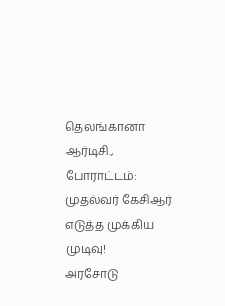தெலங்கானா ஆர்டிசி., போராட்டம்: முதல்வர் கேசிஆர் எடுத்த முக்கிய முடிவு!
அரசோடு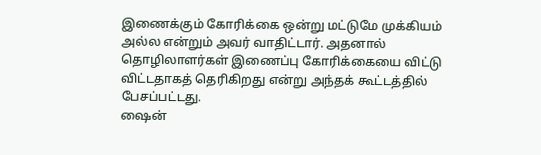இணைக்கும் கோரிக்கை ஒன்று மட்டுமே முக்கியம் அல்ல என்றும் அவர் வாதிட்டார். அதனால் தொழிலாளர்கள் இணைப்பு கோரிக்கையை விட்டு விட்டதாகத் தெரிகிறது என்று அந்தக் கூட்டத்தில் பேசப்பட்டது.
ஷைன்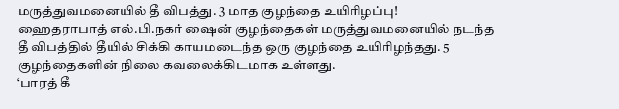மருத்துவமனையில் தீ விபத்து. 3 மாத குழந்தை உயிரிழப்பு!
ஹைதராபாத் எல்.பி.நகர் ஷைன் குழந்தைகள் மருத்துவமனையில் நடந்த தீ விபத்தில் தீயில் சிக்கி காயமடைந்த ஒரு குழந்தை உயிரிழந்தது. 5 குழந்தைகளின் நிலை கவலைக்கிடமாக உள்ளது.
‘பாரத் கீ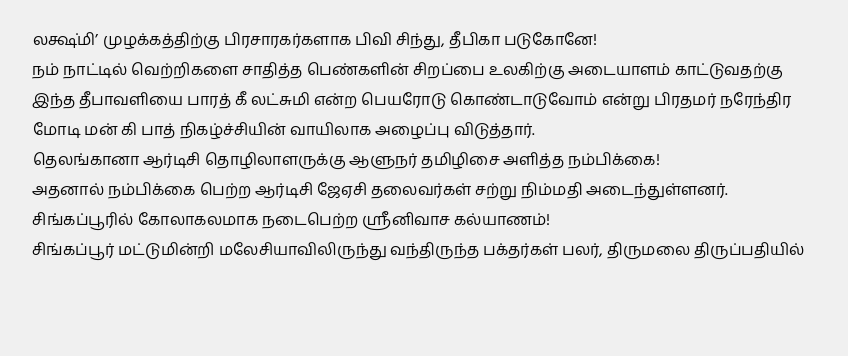லக்ஷ்மி’ முழக்கத்திற்கு பிரசாரகர்களாக பிவி சிந்து, தீபிகா படுகோனே!
நம் நாட்டில் வெற்றிகளை சாதித்த பெண்களின் சிறப்பை உலகிற்கு அடையாளம் காட்டுவதற்கு இந்த தீபாவளியை பாரத் கீ லட்சுமி என்ற பெயரோடு கொண்டாடுவோம் என்று பிரதமர் நரேந்திர மோடி மன் கி பாத் நிகழ்ச்சியின் வாயிலாக அழைப்பு விடுத்தார்.
தெலங்கானா ஆர்டிசி தொழிலாளருக்கு ஆளுநர் தமிழிசை அளித்த நம்பிக்கை!
அதனால் நம்பிக்கை பெற்ற ஆர்டிசி ஜேஏசி தலைவர்கள் சற்று நிம்மதி அடைந்துள்ளனர்.
சிங்கப்பூரில் கோலாகலமாக நடைபெற்ற ஸ்ரீனிவாச கல்யாணம்!
சிங்கப்பூர் மட்டுமின்றி மலேசியாவிலிருந்து வந்திருந்த பக்தர்கள் பலர், திருமலை திருப்பதியில்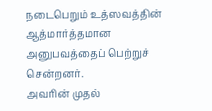நடைபெறும் உத்ஸவத்தின் ஆத்மார்த்தமான அனுபவத்தைப் பெற்றுச் சென்றனர்.
அவரின் முதல்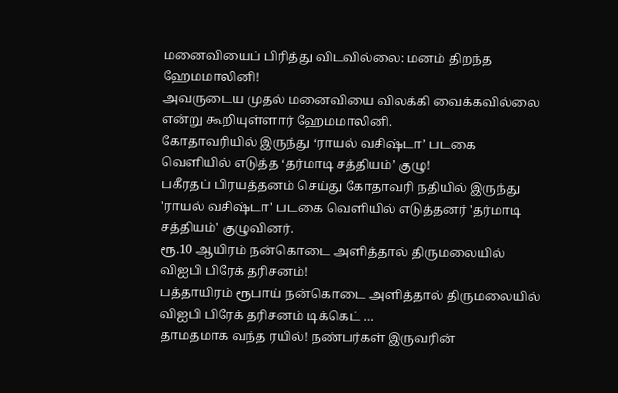மனைவியைப் பிரித்து விடவில்லை: மனம் திறந்த ஹேமமாலினி!
அவருடைய முதல் மனைவியை விலக்கி வைக்கவில்லை என்று கூறியுள்ளார் ஹேமமாலினி.
கோதாவரியில் இருந்து ‘ராயல் வசிஷ்டா’ படகை வெளியில் எடுத்த ‘தர்மாடி சத்தியம்’ குழு!
பகீரதப் பிரயத்தனம் செய்து கோதாவரி நதியில் இருந்து 'ராயல் வசிஷ்டா' படகை வெளியில் எடுத்தனர் 'தர்மாடி சத்தியம்' குழுவினர்.
ரூ.10 ஆயிரம் நன்கொடை அளித்தால் திருமலையில் விஐபி பிரேக் தரிசனம்!
பத்தாயிரம் ரூபாய் நன்கொடை அளித்தால் திருமலையில் விஐபி பிரேக் தரிசனம் டிக்கெட் …
தாமதமாக வந்த ரயில்! நண்பர்கள் இருவரின்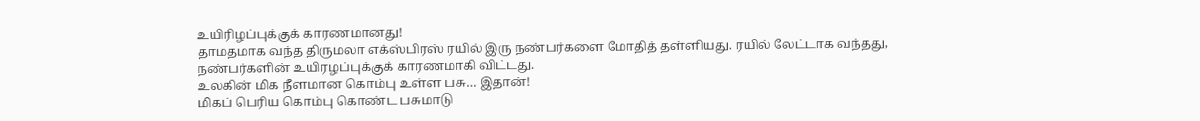உயிரிழப்புக்குக் காரணமானது!
தாமதமாக வந்த திருமலா எக்ஸ்பிரஸ் ரயில் இரு நண்பர்களை மோதித் தள்ளியது. ரயில் லேட்டாக வந்தது, நண்பர்களின் உயிரழப்புக்குக் காரணமாகி விட்டது.
உலகின் மிக நீளமான கொம்பு உள்ள பசு… இதான்!
மிகப் பெரிய கொம்பு கொண்ட பசுமாடு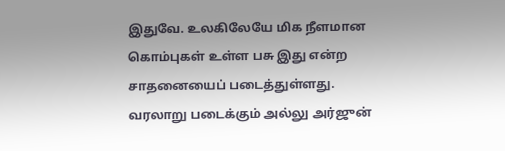இதுவே. உலகிலேயே மிக நீளமான கொம்புகள் உள்ள பசு இது என்ற சாதனையைப் படைத்துள்ளது.
வரலாறு படைக்கும் அல்லு அர்ஜுன்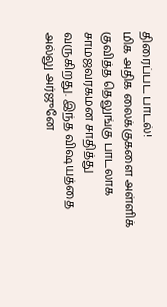திரைப்பட பாடல்!
மிக அதிக லைக்குகளை அள்ளிக் குவித்த தெலுங்கு பாடலாக சாமஜவரகமன சாதித்து வருகிறது. இந்த விஷயத்தை அல்லு அர்ஜுனே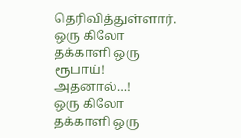தெரிவித்துள்ளார்.
ஒரு கிலோ தக்காளி ஒரு ரூபாய்! அதனால்…!
ஒரு கிலோ தக்காளி ஒரு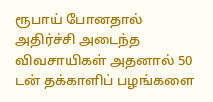ரூபாய் போனதால் அதிர்ச்சி அடைந்த விவசாயிகள் அதனால் 50 டன் தக்காளிப் பழங்களை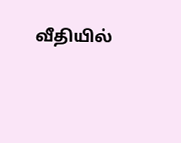வீதியில்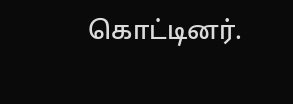கொட்டினர்.